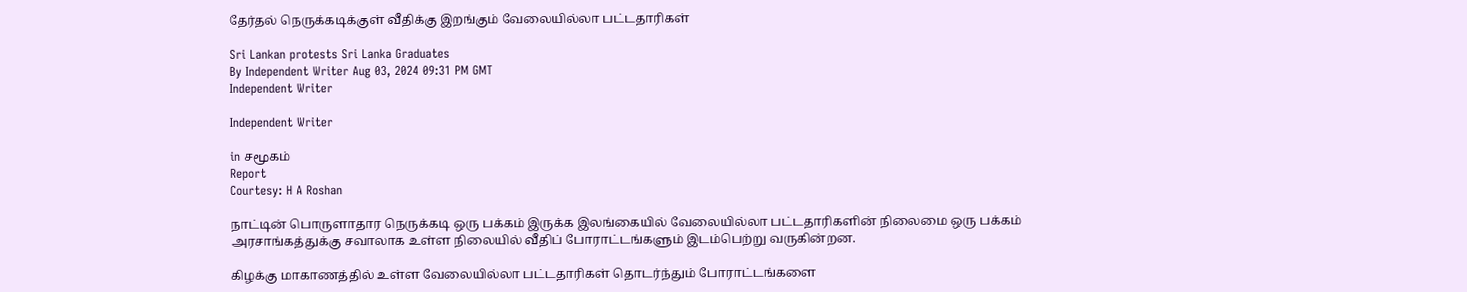தேர்தல் நெருக்கடிக்குள் வீதிக்கு இறங்கும் வேலையில்லா பட்டதாரிகள்

Sri Lankan protests Sri Lanka Graduates
By Independent Writer Aug 03, 2024 09:31 PM GMT
Independent Writer

Independent Writer

in சமூகம்
Report
Courtesy: H A Roshan

நாட்டின் பொருளாதார நெருக்கடி ஒரு பக்கம் இருக்க இலங்கையில் வேலையில்லா பட்டதாரிகளின் நிலைமை ஒரு பக்கம் அரசாங்கத்துக்கு சவாலாக உள்ள நிலையில் வீதிப் போராட்டங்களும் இடம்பெற்று வருகின்றன.

கிழக்கு மாகாணத்தில் உள்ள வேலையில்லா பட்டதாரிகள் தொடர்ந்தும் போராட்டங்களை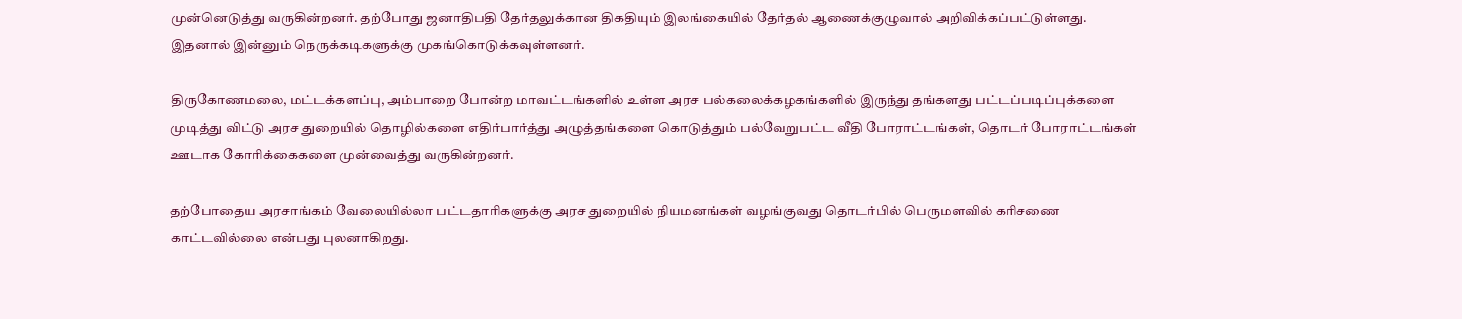முன்னெடுத்து வருகின்றனர். தற்போது ஜனாதிபதி தேர்தலுக்கான திகதியும் இலங்கையில் தேர்தல் ஆணைக்குழுவால் அறிவிக்கப்பட்டுள்ளது. இதனால் இன்னும் நெருக்கடிகளுக்கு முகங்கொடுக்கவுள்ளனர்.

திருகோணமலை, மட்டக்களப்பு, அம்பாறை போன்ற மாவட்டங்களில் உள்ள அரச பல்கலைக்கழகங்களில் இருந்து தங்களது பட்டப்படிப்புக்களை முடித்து விட்டு அரச துறையில் தொழில்களை எதிர்பார்த்து அழுத்தங்களை கொடுத்தும் பல்வேறுபட்ட வீதி போராட்டங்கள், தொடர் போராட்டங்கள் ஊடாக கோரிக்கைகளை முன்வைத்து வருகின்றனர்.

தற்போதைய அரசாங்கம் வேலையில்லா பட்டதாரிகளுக்கு அரச துறையில் நியமனங்கள் வழங்குவது தொடர்பில் பெருமளவில் கரிசணை காட்டவில்லை என்பது புலனாகிறது.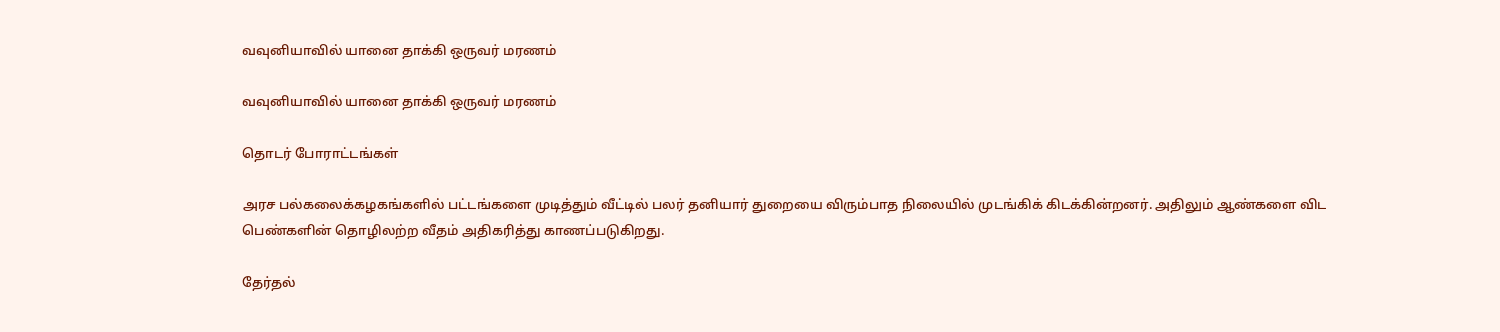வவுனியாவில் யானை தாக்கி ஒருவர் மரணம்

வவுனியாவில் யானை தாக்கி ஒருவர் மரணம்

தொடர் போராட்டங்கள்

அரச பல்கலைக்கழகங்களில் பட்டங்களை முடித்தும் வீட்டில் பலர் தனியார் துறையை விரும்பாத நிலையில் முடங்கிக் கிடக்கின்றனர். அதிலும் ஆண்களை விட பெண்களின் தொழிலற்ற வீதம் அதிகரித்து காணப்படுகிறது.

தேர்தல்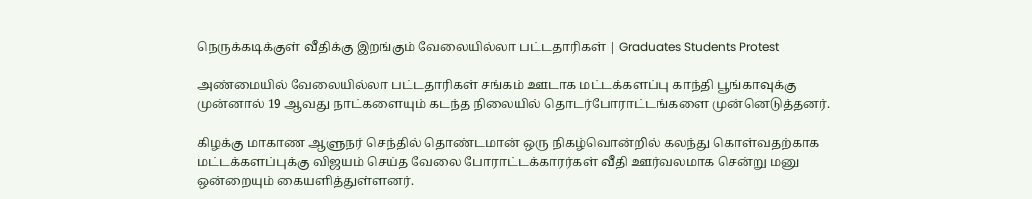நெருக்கடிக்குள் வீதிக்கு இறங்கும் வேலையில்லா பட்டதாரிகள் | Graduates Students Protest

அண்மையில் வேலையில்லா பட்டதாரிகள் சங்கம் ஊடாக மட்டக்களப்பு காந்தி பூங்காவுக்கு முன்னால் 19 ஆவது நாட்களையும் கடந்த நிலையில் தொடர்போராட்டங்களை முன்னெடுத்தனர்.

கிழக்கு மாகாண ஆளுநர் செந்தில் தொண்டமான் ஒரு நிகழ்வொன்றில் கலந்து கொள்வதற்காக மட்டக்களப்புக்கு விஜயம் செய்த வேலை போராட்டக்காரர்கள் வீதி ஊர்வலமாக சென்று மனு ஒன்றையும் கையளித்துள்ளனர்.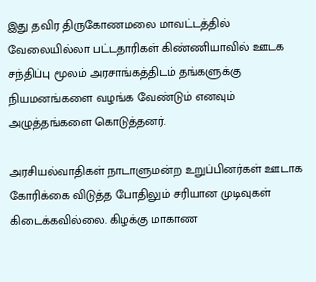இது தவிர திருகோணமலை மாவட்டத்தில் வேலையில்லா பட்டதாரிகள் கிண்ணியாவில் ஊடக சந்திப்பு மூலம் அரசாங்கத்திடம் தங்களுக்கு நியமனங்களை வழங்க வேண்டும் எனவும் அழுத்தங்களை கொடுத்தனர்.

அரசியல்வாதிகள் நாடாளுமன்ற உறுப்பினர்கள் ஊடாக கோரிக்கை விடுத்த போதிலும் சரியான முடிவுகள் கிடைக்கவில்லை. கிழக்கு மாகாண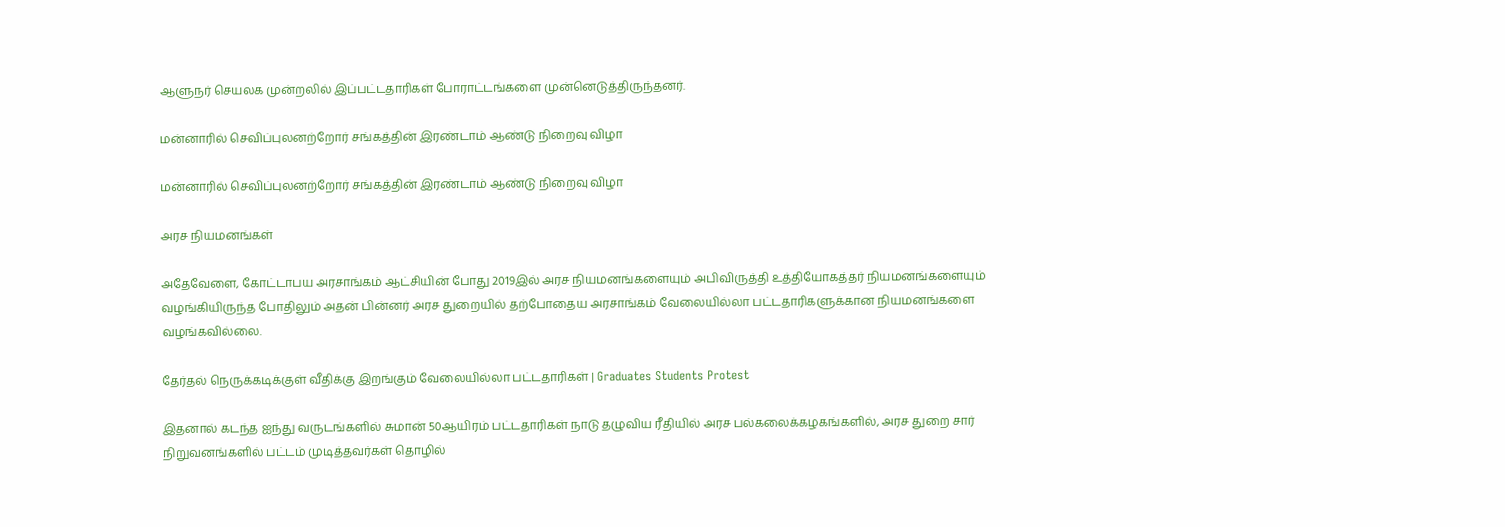ஆளுநர் செயலக முன்றலில் இப்பட்டதாரிகள் போராட்டங்களை முன்னெடுத்திருந்தனர்.

மன்னாரில் செவிப்புலனற்றோர் சங்கத்தின் இரண்டாம் ஆண்டு நிறைவு விழா

மன்னாரில் செவிப்புலனற்றோர் சங்கத்தின் இரண்டாம் ஆண்டு நிறைவு விழா

அரச நியமனங்கள்

அதேவேளை, கோட்டாபய அரசாங்கம் ஆட்சியின் போது 2019இல் அரச நியமனங்களையும் அபிவிருத்தி உத்தியோகத்தர் நியமனங்களையும் வழங்கியிருந்த போதிலும் அதன் பின்னர் அரச துறையில் தற்போதைய அரசாங்கம் வேலையில்லா பட்டதாரிகளுக்கான நியமனங்களை வழங்கவில்லை.

தேர்தல் நெருக்கடிக்குள் வீதிக்கு இறங்கும் வேலையில்லா பட்டதாரிகள் | Graduates Students Protest

இதனால் கடந்த ஐந்து வருடங்களில் சுமான் 50ஆயிரம் பட்டதாரிகள் நாடு தழுவிய ரீதியில் அரச பல்கலைக்கழகங்களில், அரச துறை சார் நிறுவனங்களில் பட்டம் முடித்தவர்கள் தொழில்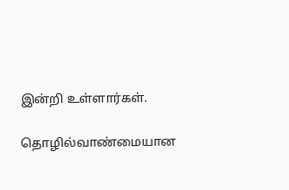இன்றி உள்ளார்கள்.

தொழில்வாண்மையான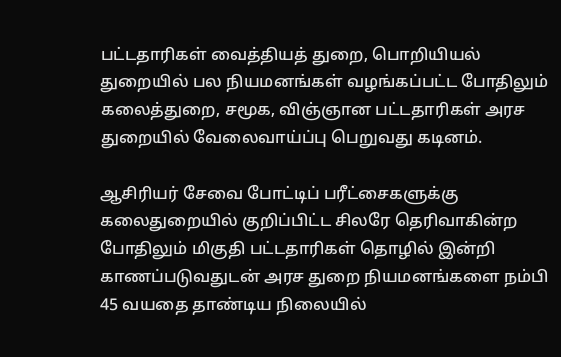பட்டதாரிகள் வைத்தியத் துறை, பொறியியல் துறையில் பல நியமனங்கள் வழங்கப்பட்ட போதிலும் கலைத்துறை, சமூக, விஞ்ஞான பட்டதாரிகள் அரச துறையில் வேலைவாய்ப்பு பெறுவது கடினம்.

ஆசிரியர் சேவை போட்டிப் பரீட்சைகளுக்கு கலைதுறையில் குறிப்பிட்ட சிலரே தெரிவாகின்ற போதிலும் மிகுதி பட்டதாரிகள் தொழில் இன்றி காணப்படுவதுடன் அரச துறை நியமனங்களை நம்பி 45 வயதை தாண்டிய நிலையில்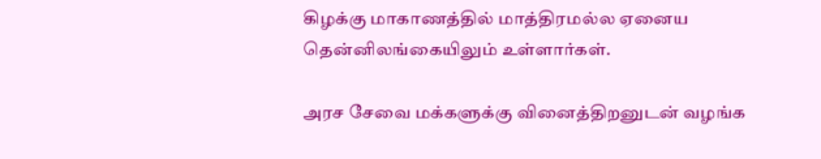கிழக்கு மாகாணத்தில் மாத்திரமல்ல ஏனைய தென்னிலங்கையிலும் உள்ளார்கள்.

அரச சேவை மக்களுக்கு வினைத்திறனுடன் வழங்க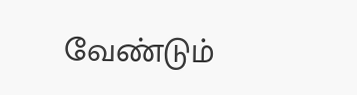வேண்டும்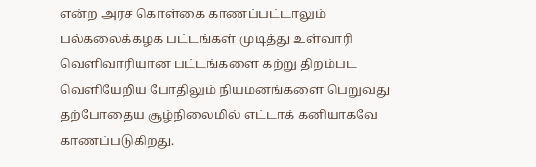என்ற அரச கொள்கை காணப்பட்டாலும் பல்கலைக்கழக பட்டங்கள் முடித்து உள்வாரி வெளிவாரியான பட்டங்களை கற்று திறம்பட வெளியேறிய போதிலும் நியமனங்களை பெறுவது தற்போதைய சூழ்நிலைமில் எட்டாக் கனியாகவே காணப்படுகிறது.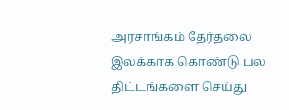அரசாங்கம் தேர்தலை இலக்காக கொண்டு பல திட்டங்களை செய்து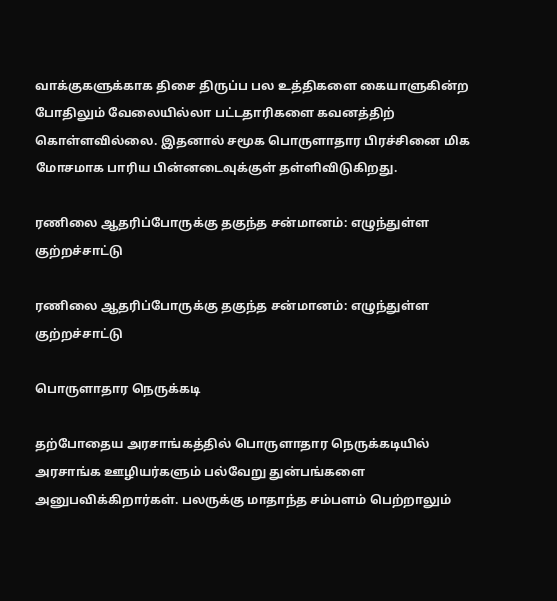வாக்குகளுக்காக திசை திருப்ப பல உத்திகளை கையாளுகின்ற போதிலும் வேலையில்லா பட்டதாரிகளை கவனத்திற் கொள்ளவில்லை. இதனால் சமூக பொருளாதார பிரச்சினை மிக மோசமாக பாரிய பின்னடைவுக்குள் தள்ளிவிடுகிறது.

ரணிலை ஆதரிப்போருக்கு தகுந்த சன்மானம்: எழுந்துள்ள குற்றச்சாட்டு

ரணிலை ஆதரிப்போருக்கு தகுந்த சன்மானம்: எழுந்துள்ள குற்றச்சாட்டு

பொருளாதார நெருக்கடி

தற்போதைய அரசாங்கத்தில் பொருளாதார நெருக்கடியில் அரசாங்க ஊழியர்களும் பல்வேறு துன்பங்களை அனுபவிக்கிறார்கள். பலருக்கு மாதாந்த சம்பளம் பெற்றாலும்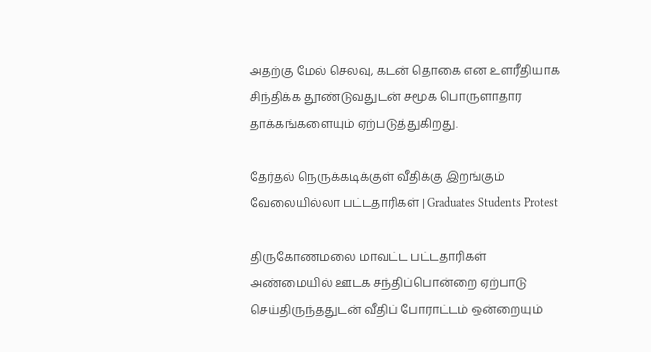அதற்கு மேல் செலவு, கடன் தொகை என உளரீதியாக சிந்திக்க தூண்டுவதுடன் சமூக பொருளாதார தாக்கங்களையும் ஏற்படுத்துகிறது.

தேர்தல் நெருக்கடிக்குள் வீதிக்கு இறங்கும் வேலையில்லா பட்டதாரிகள் | Graduates Students Protest

திருகோணமலை மாவட்ட பட்டதாரிகள் அண்மையில் ஊடக சந்திப்பொன்றை ஏற்பாடு செய்திருந்ததுடன் வீதிப் போராட்டம் ஒன்றையும்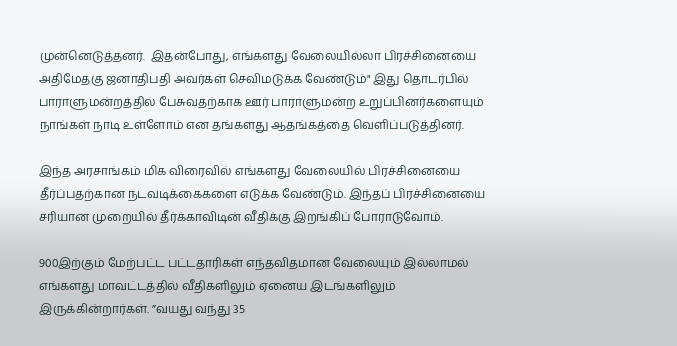முன்னெடுத்தனர்.  இதன்போது, எங்களது வேலையில்லா பிரச்சினையை அதிமேதகு ஜனாதிபதி அவர்கள் செவிமடுக்க வேண்டும்" இது தொடர்பில் பாராளுமன்றத்தில் பேசுவதற்காக ஊர் பாராளுமன்ற உறுப்பினர்களையும் நாங்கள் நாடி உள்ளோம் என தங்களது ஆதங்கத்தை வெளிப்படுத்தினர்.

இந்த அரசாங்கம் மிக விரைவில் எங்களது வேலையில் பிரச்சினையை தீர்ப்பதற்கான நடவடிக்கைகளை எடுக்க வேண்டும். இந்தப் பிரச்சினையை சரியான முறையில் தீர்க்காவிடின் வீதிக்கு இறங்கிப் போராடுவோம்.

900இற்கும் மேற்பட்ட பட்டதாரிகள் எந்தவிதமான வேலையும் இல்லாமல் எங்களது மாவட்டத்தில் வீதிகளிலும் ஏனைய இடங்களிலும் இருக்கின்றார்கள். ”வயது வந்து 35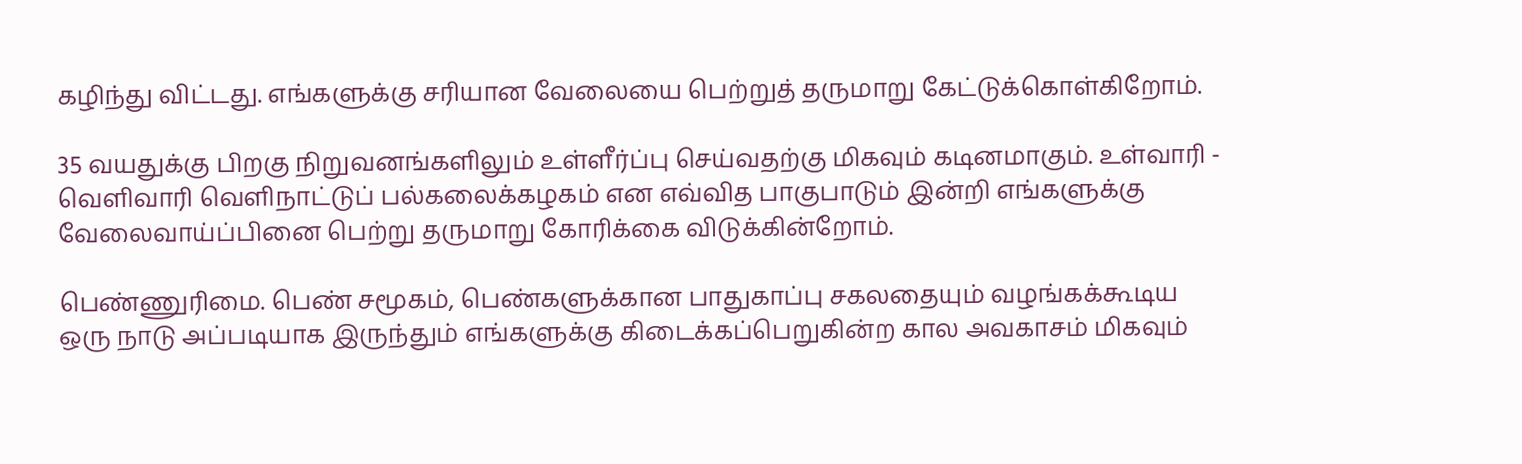கழிந்து விட்டது. எங்களுக்கு சரியான வேலையை பெற்றுத் தருமாறு கேட்டுக்கொள்கிறோம்.

35 வயதுக்கு பிறகு நிறுவனங்களிலும் உள்ளீர்ப்பு செய்வதற்கு மிகவும் கடினமாகும். உள்வாரி - வெளிவாரி வெளிநாட்டுப் பல்கலைக்கழகம் என எவ்வித பாகுபாடும் இன்றி எங்களுக்கு வேலைவாய்ப்பினை பெற்று தருமாறு கோரிக்கை விடுக்கின்றோம்.

பெண்ணுரிமை. பெண் சமூகம், பெண்களுக்கான பாதுகாப்பு சகலதையும் வழங்கக்கூடிய ஒரு நாடு அப்படியாக இருந்தும் எங்களுக்கு கிடைக்கப்பெறுகின்ற கால அவகாசம் மிகவும்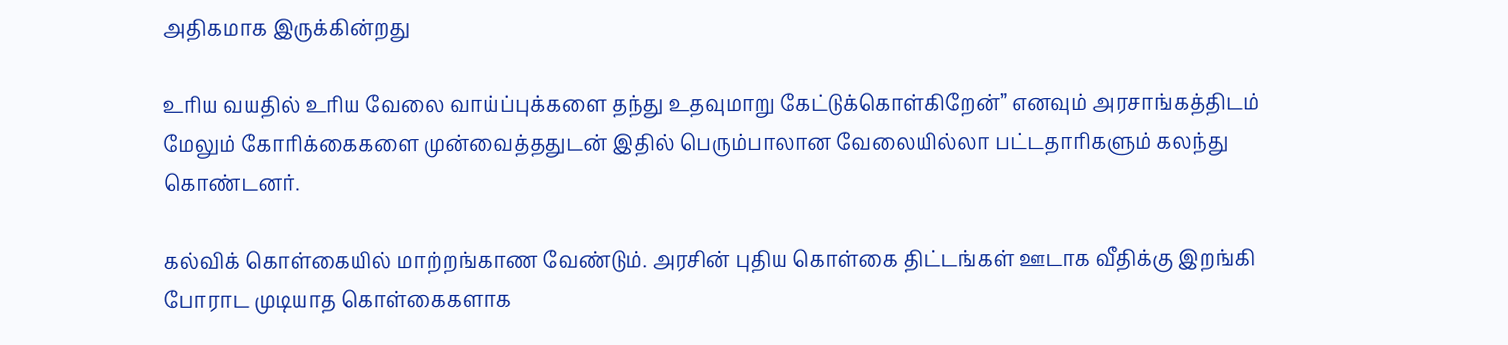அதிகமாக இருக்கின்றது

உரிய வயதில் உரிய வேலை வாய்ப்புக்களை தந்து உதவுமாறு கேட்டுக்கொள்கிறேன்” எனவும் அரசாங்கத்திடம் மேலும் கோரிக்கைகளை முன்வைத்ததுடன் இதில் பெரும்பாலான வேலையில்லா பட்டதாரிகளும் கலந்து கொண்டனர்.

கல்விக் கொள்கையில் மாற்றங்காண வேண்டும். அரசின் புதிய கொள்கை திட்டங்கள் ஊடாக வீதிக்கு இறங்கி போராட முடியாத கொள்கைகளாக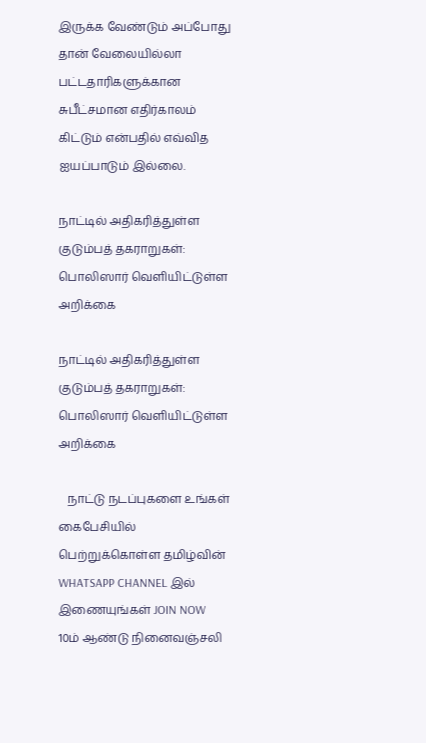இருக்க வேண்டும் அப்போது தான் வேலையில்லா பட்டதாரிகளுக்கான சுபீட்சமான எதிர்காலம் கிட்டும் என்பதில் எவ்வித ஐயப்பாடும் இல்லை.

நாட்டில் அதிகரித்துள்ள குடும்பத் தகராறுகள்: பொலிஸார் வெளியிட்டுள்ள அறிக்கை

நாட்டில் அதிகரித்துள்ள குடும்பத் தகராறுகள்: பொலிஸார் வெளியிட்டுள்ள அறிக்கை

   நாட்டு நடப்புகளை உங்கள் கைபேசியில் பெற்றுக்கொள்ள தமிழ்வின் WHATSAPP CHANNEL இல் இணையுங்கள் JOIN NOW
10ம் ஆண்டு நினைவஞ்சலி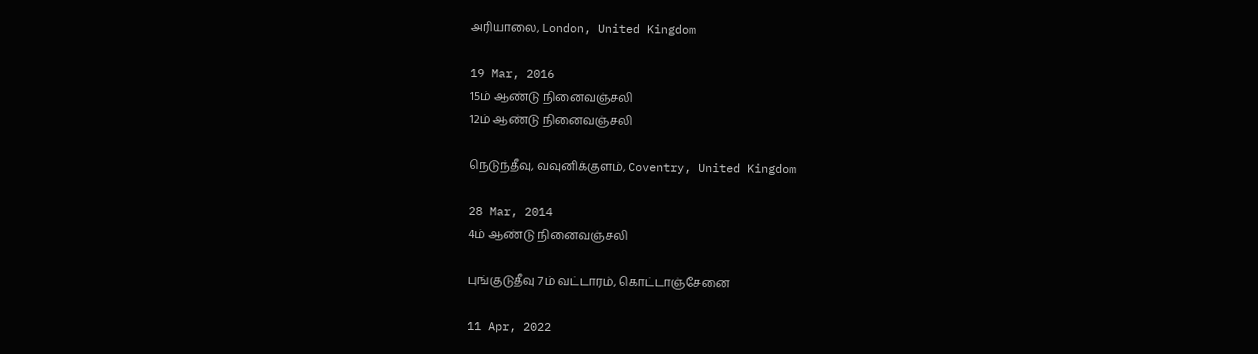அரியாலை, London, United Kingdom

19 Mar, 2016
15ம் ஆண்டு நினைவஞ்சலி
12ம் ஆண்டு நினைவஞ்சலி

நெடுந்தீவு, வவுனிக்குளம், Coventry, United Kingdom

28 Mar, 2014
4ம் ஆண்டு நினைவஞ்சலி

புங்குடுதீவு 7ம் வட்டாரம், கொட்டாஞ்சேனை

11 Apr, 2022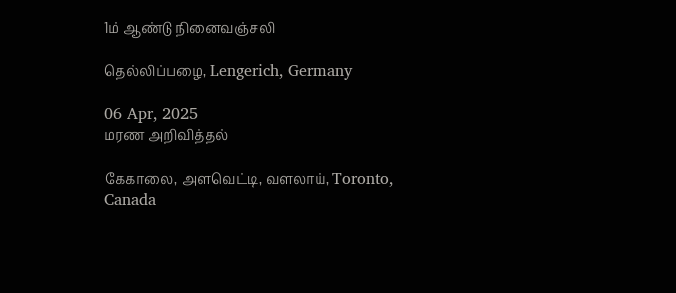1ம் ஆண்டு நினைவஞ்சலி

தெல்லிப்பழை, Lengerich, Germany

06 Apr, 2025
மரண அறிவித்தல்

கேகாலை, அளவெட்டி, வளலாய், Toronto, Canada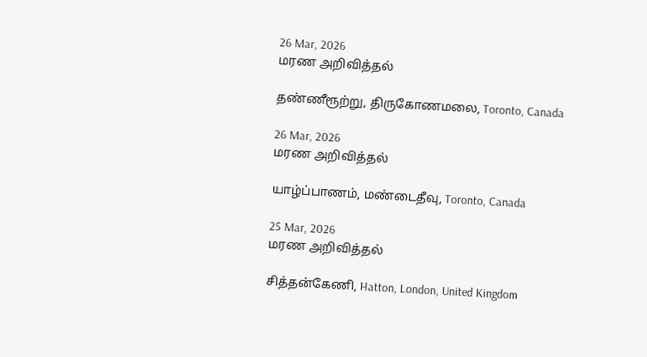26 Mar, 2026
மரண அறிவித்தல்

தண்ணீரூற்று, திருகோணமலை, Toronto, Canada

26 Mar, 2026
மரண அறிவித்தல்

யாழ்ப்பாணம், மண்டைதீவு, Toronto, Canada

25 Mar, 2026
மரண அறிவித்தல்

சித்தன்கேணி, Hatton, London, United Kingdom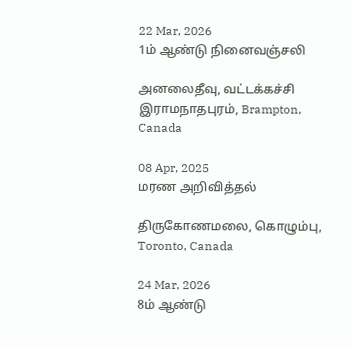22 Mar, 2026
1ம் ஆண்டு நினைவஞ்சலி

அனலைதீவு, வட்டக்கச்சி இராமநாதபுரம், Brampton, Canada

08 Apr, 2025
மரண அறிவித்தல்

திருகோணமலை, கொழும்பு, Toronto, Canada

24 Mar, 2026
8ம் ஆண்டு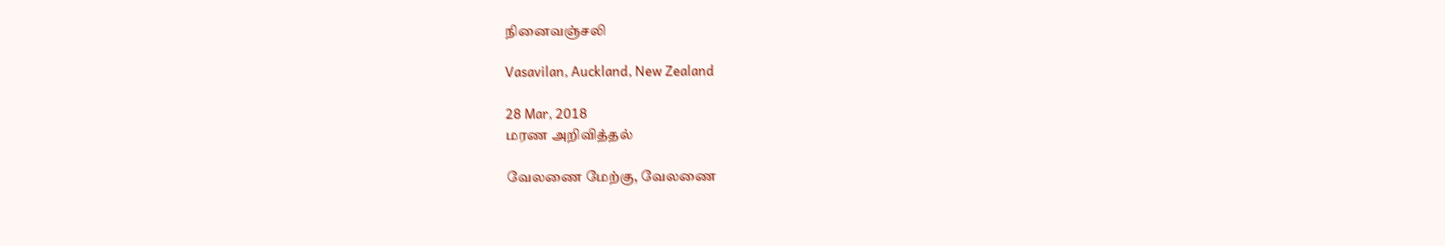நினைவஞ்சலி

Vasavilan, Auckland, New Zealand

28 Mar, 2018
மரண அறிவித்தல்

வேலணை மேற்கு, வேலணை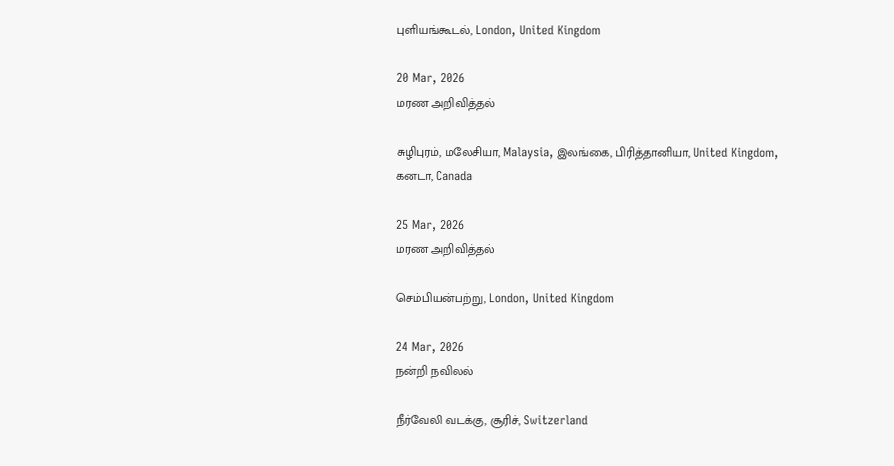புளியங்கூடல், London, United Kingdom

20 Mar, 2026
மரண அறிவித்தல்

சுழிபுரம், மலேசியா, Malaysia, இலங்கை, பிரித்தானியா, United Kingdom, கனடா, Canada

25 Mar, 2026
மரண அறிவித்தல்

செம்பியன்பற்று, London, United Kingdom

24 Mar, 2026
நன்றி நவிலல்

நீர்வேலி வடக்கு, சூரிச், Switzerland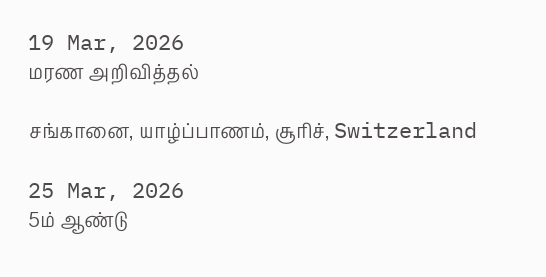19 Mar, 2026
மரண அறிவித்தல்

சங்கானை, யாழ்ப்பாணம், சூரிச், Switzerland

25 Mar, 2026
5ம் ஆண்டு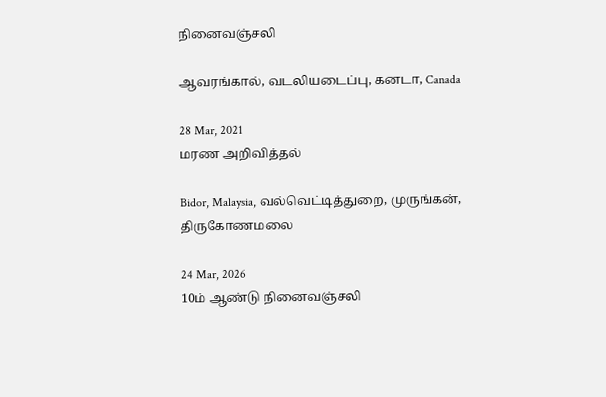நினைவஞ்சலி

ஆவரங்கால், வடலியடைப்பு, கனடா, Canada

28 Mar, 2021
மரண அறிவித்தல்

Bidor, Malaysia, வல்வெட்டித்துறை, முருங்கன், திருகோணமலை

24 Mar, 2026
10ம் ஆண்டு நினைவஞ்சலி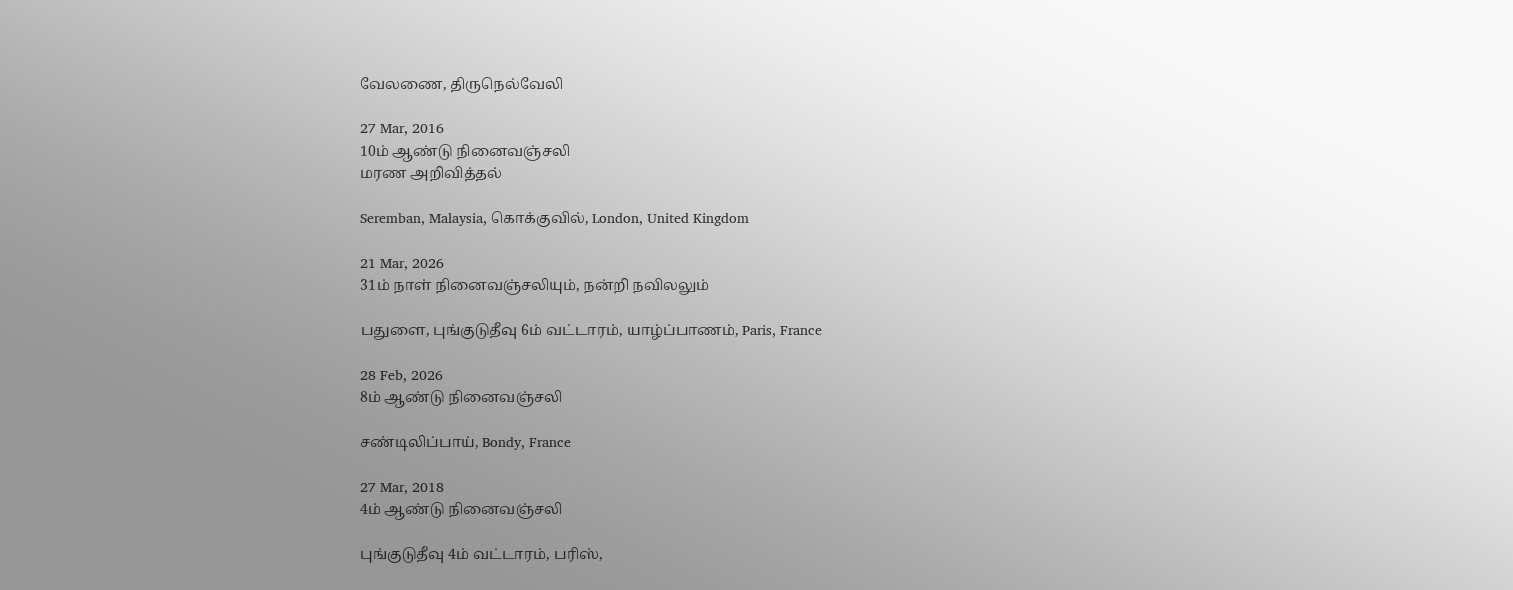வேலணை, திருநெல்வேலி

27 Mar, 2016
10ம் ஆண்டு நினைவஞ்சலி
மரண அறிவித்தல்

Seremban, Malaysia, கொக்குவில், London, United Kingdom

21 Mar, 2026
31ம் நாள் நினைவஞ்சலியும், நன்றி நவிலலும்

பதுளை, புங்குடுதீவு 6ம் வட்டாரம், யாழ்ப்பாணம், Paris, France

28 Feb, 2026
8ம் ஆண்டு நினைவஞ்சலி

சண்டிலிப்பாய், Bondy, France

27 Mar, 2018
4ம் ஆண்டு நினைவஞ்சலி

புங்குடுதீவு 4ம் வட்டாரம், பரிஸ்,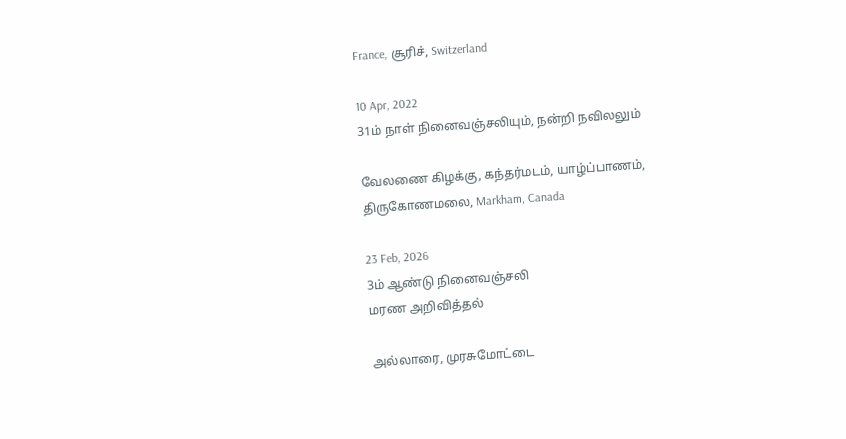France, சூரிச், Switzerland

10 Apr, 2022
31ம் நாள் நினைவஞ்சலியும், நன்றி நவிலலும்

வேலணை கிழக்கு, கந்தர்மடம், யாழ்ப்பாணம், திருகோணமலை, Markham, Canada

23 Feb, 2026
3ம் ஆண்டு நினைவஞ்சலி
மரண அறிவித்தல்

அல்லாரை, முரசுமோட்டை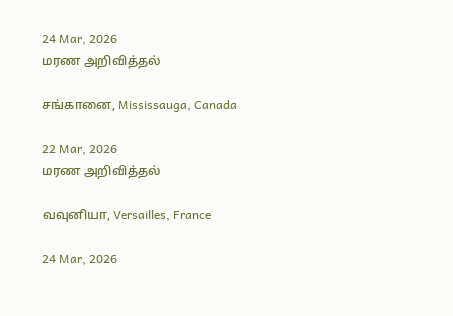24 Mar, 2026
மரண அறிவித்தல்

சங்கானை, Mississauga, Canada

22 Mar, 2026
மரண அறிவித்தல்

வவுனியா, Versailles, France

24 Mar, 2026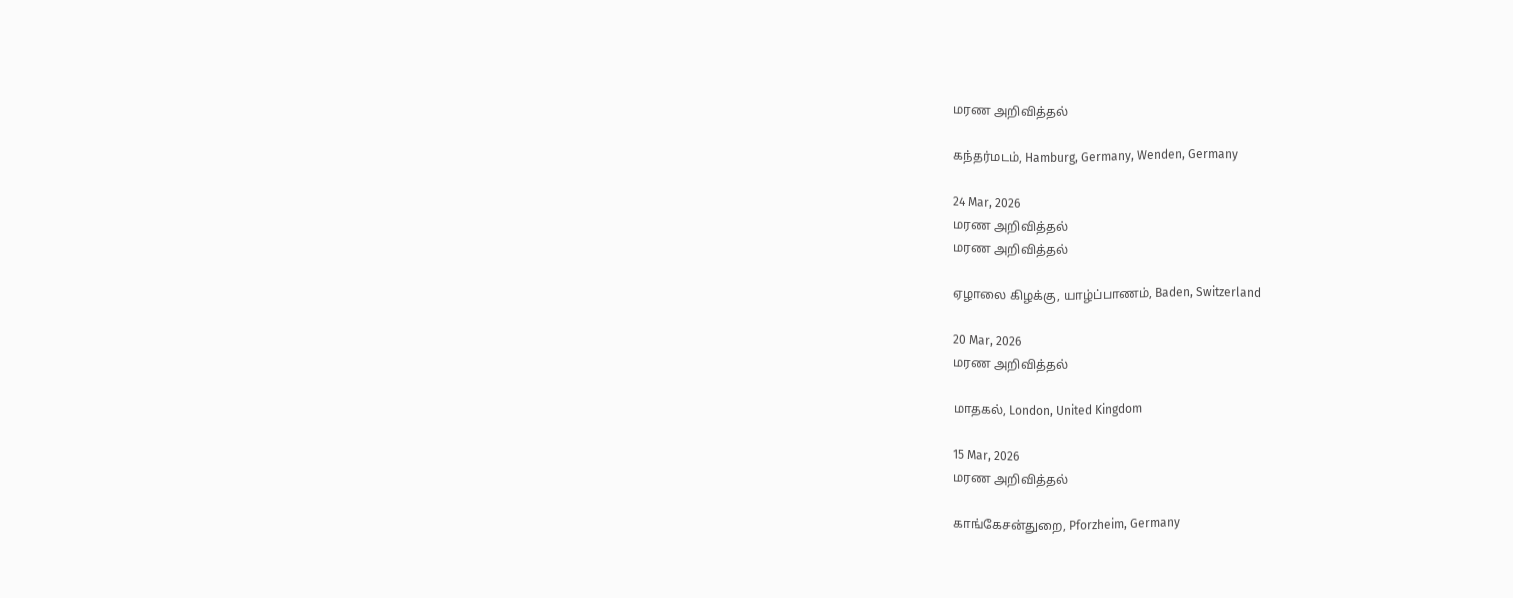மரண அறிவித்தல்

கந்தர்மடம், Hamburg, Germany, Wenden, Germany

24 Mar, 2026
மரண அறிவித்தல்
மரண அறிவித்தல்

ஏழாலை கிழக்கு, யாழ்ப்பாணம், Baden, Switzerland

20 Mar, 2026
மரண அறிவித்தல்

மாதகல், London, United Kingdom

15 Mar, 2026
மரண அறிவித்தல்

காங்கேசன்துறை, Pforzheim, Germany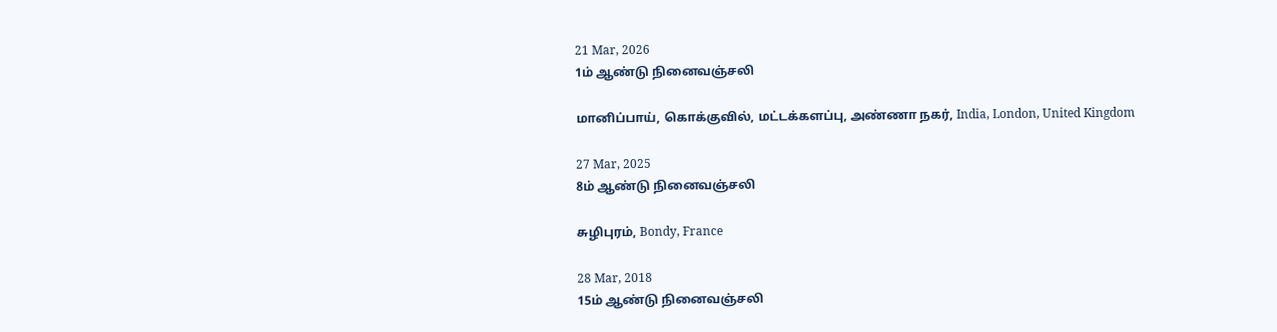21 Mar, 2026
1ம் ஆண்டு நினைவஞ்சலி

மானிப்பாய், கொக்குவில், மட்டக்களப்பு, அண்ணா நகர், India, London, United Kingdom

27 Mar, 2025
8ம் ஆண்டு நினைவஞ்சலி

சுழிபுரம், Bondy, France

28 Mar, 2018
15ம் ஆண்டு நினைவஞ்சலி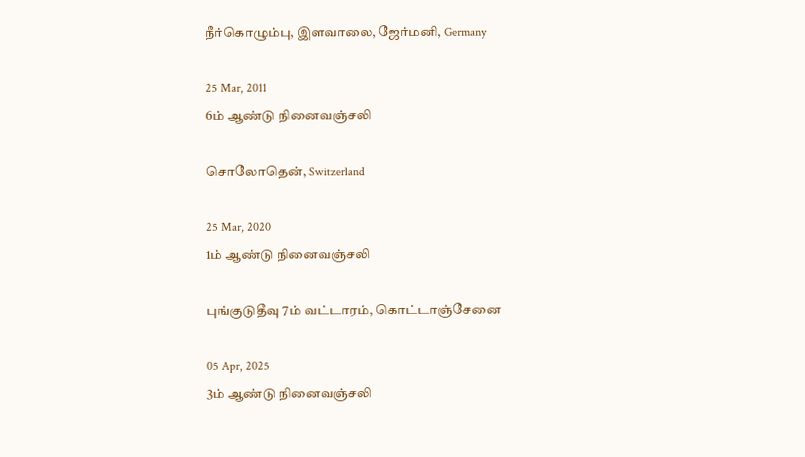நீர்கொழும்பு, இளவாலை, ஜேர்மனி, Germany

25 Mar, 2011
6ம் ஆண்டு நினைவஞ்சலி

சொலோதென், Switzerland

25 Mar, 2020
1ம் ஆண்டு நினைவஞ்சலி

புங்குடுதீவு 7ம் வட்டாரம், கொட்டாஞ்சேனை

05 Apr, 2025
3ம் ஆண்டு நினைவஞ்சலி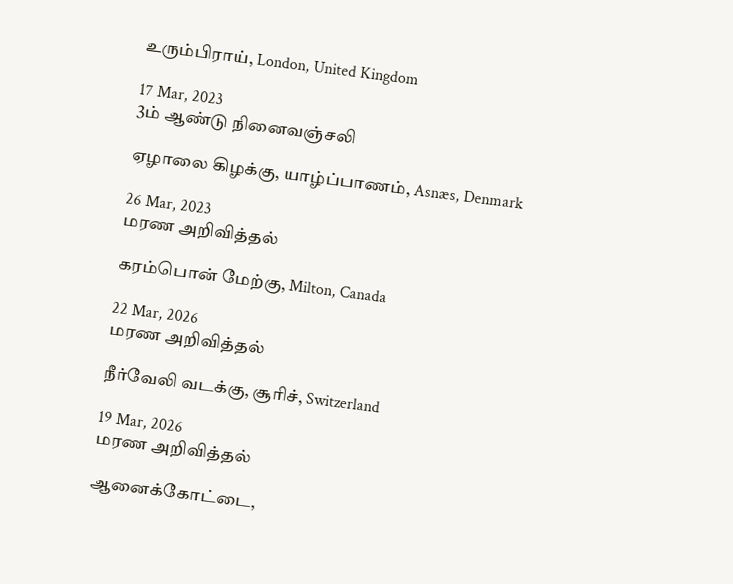உரும்பிராய், London, United Kingdom

17 Mar, 2023
3ம் ஆண்டு நினைவஞ்சலி

ஏழாலை கிழக்கு, யாழ்ப்பாணம், Asnæs, Denmark

26 Mar, 2023
மரண அறிவித்தல்

கரம்பொன் மேற்கு, Milton, Canada

22 Mar, 2026
மரண அறிவித்தல்

நீர்வேலி வடக்கு, சூரிச், Switzerland

19 Mar, 2026
மரண அறிவித்தல்

ஆனைக்கோட்டை,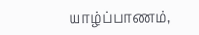யாழ்ப்பாணம்,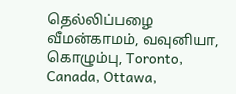தெல்லிப்பழை வீமன்காமம், வவுனியா, கொழும்பு, Toronto, Canada, Ottawa,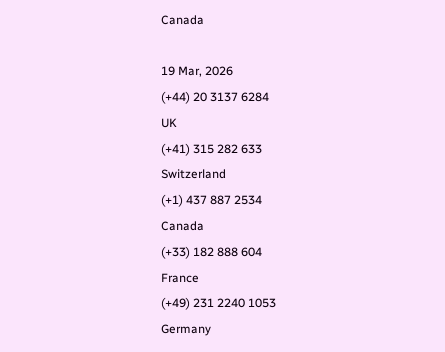Canada

19 Mar, 2026
(+44) 20 3137 6284
UK
(+41) 315 282 633
Switzerland
(+1) 437 887 2534
Canada
(+33) 182 888 604
France
(+49) 231 2240 1053
Germany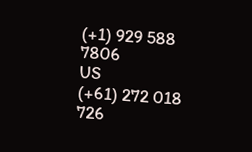(+1) 929 588 7806
US
(+61) 272 018 726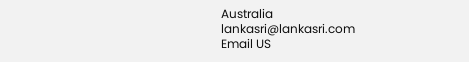Australia
lankasri@lankasri.com
Email US